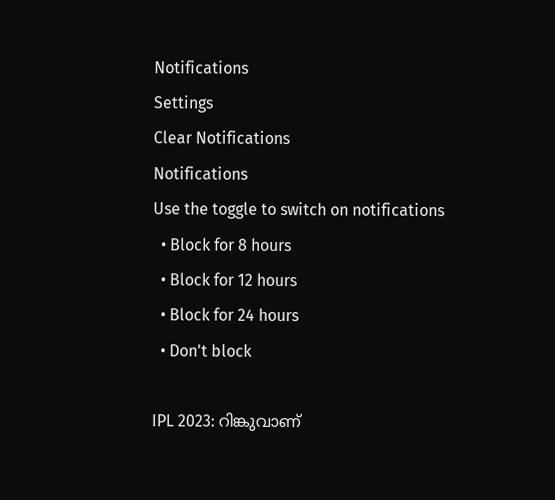Notifications
Settings
Clear Notifications
Notifications
Use the toggle to switch on notifications
  • Block for 8 hours
  • Block for 12 hours
  • Block for 24 hours
  • Don't block

IPL 2023: റിങ്കുവാണ്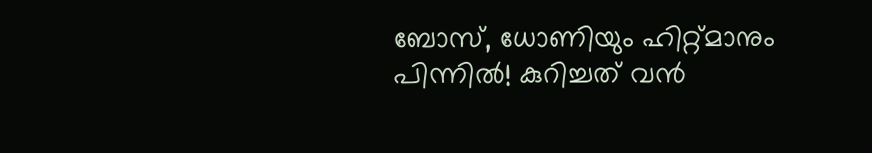ബോസ്, ധോണിയും ഹിറ്റ്മാനും പിന്നില്‍! കുറിച്ചത് വന്‍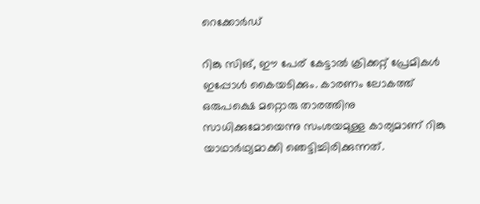റെക്കോര്‍ഡ്

റിങ്കു സിങ്, ഈ പേര് കേട്ടാല്‍ ക്രിക്കറ്റ് പ്രേമികള്‍ ഇപ്പോള്‍ കൈയടിക്കും. കാരണം ലോകത്ത് ഒരുപക്ഷെ മറ്റൊരു താരത്തിനു സാധിക്കുമോയെന്നു സംശയമുള്ള കാര്യമാണ് റിങ്കു യാഥാര്‍ഥ്യമാക്കി ഞെട്ടിച്ചിരിക്കുന്നത്.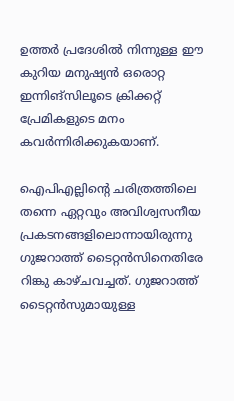ഉത്തര്‍ പ്രദേശില്‍ നിന്നുള്ള ഈ കുറിയ മനുഷ്യന്‍ ഒരൊറ്റ ഇന്നിങ്‌സിലൂടെ ക്രിക്കറ്റ് പ്രേമികളുടെ മനം കവര്‍ന്നിരിക്കുകയാണ്.

ഐപിഎല്ലിന്റെ ചരിത്രത്തിലെ തന്നെ ഏറ്റവും അവിശ്വസനീയ പ്രകടനങ്ങളിലൊന്നായിരുന്നു ഗുജറാത്ത് ടൈറ്റന്‍സിനെതിരേ റിങ്കു കാഴ്ചവച്ചത്. ഗുജറാത്ത് ടൈറ്റന്‍സുമായുള്ള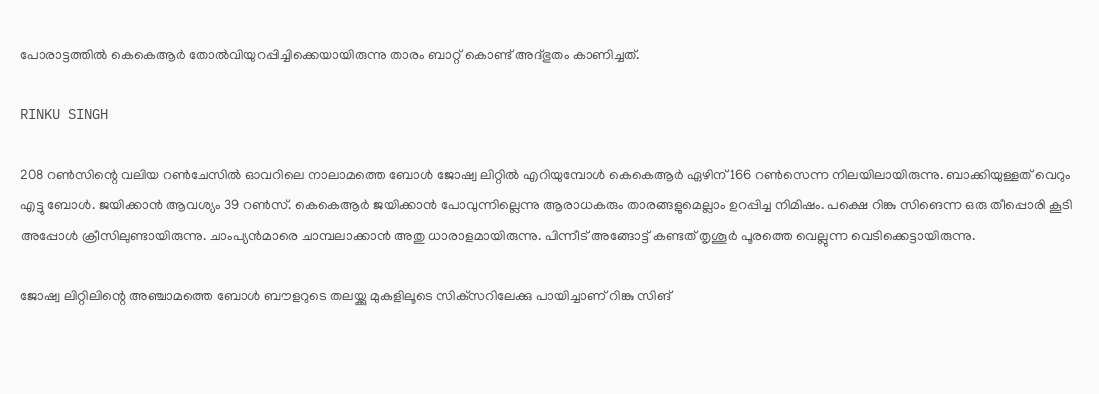പോരാട്ടത്തില്‍ കെകെആര്‍ തോല്‍വിയുറപ്പിച്ചിക്കെയായിരുന്നു താരം ബാറ്റ് കൊണ്ട് അദ്ഭുതം കാണിച്ചത്.

RINKU SINGH

208 റണ്‍സിന്റെ വലിയ റണ്‍ചേസില്‍ ഓവറിലെ നാലാമത്തെ ബോള്‍ ജോഷ്വ ലിറ്റില്‍ എറിയുമ്പോള്‍ കെകെആര്‍ ഏഴിന് 166 റണ്‍സെന്ന നിലയിലായിരുന്നു. ബാക്കിയുള്ളത് വെറും എട്ടു ബോള്‍. ജയിക്കാന്‍ ആവശ്യം 39 റണ്‍സ്. കെകെആര്‍ ജയിക്കാന്‍ പോവുന്നില്ലെന്നു ആരാധകരും താരങ്ങളുമെല്ലാം ഉറപ്പിച്ച നിമിഷം. പക്ഷെ റിങ്കു സിങെന്ന ഒരു തീപ്പൊരി കൂടി അപ്പോള്‍ ക്രീസിലുണ്ടായിരുന്നു. ചാംപ്യന്‍മാരെ ചാമ്പലാക്കാന്‍ അതു ധാരാളമായിരുന്നു. പിന്നീട് അങ്ങോട്ട് കണ്ടത് തൃശൂര്‍ പൂരത്തെ വെല്ലുന്ന വെടിക്കെട്ടായിരുന്നു.

ജോഷ്വ ലിറ്റിലിന്റെ അഞ്ചാമത്തെ ബോള്‍ ബൗളറുടെ തലയ്ക്കു മുകളിലൂടെ സിക്‌സറിലേക്കു പായിച്ചാണ് റിങ്കു സിങ്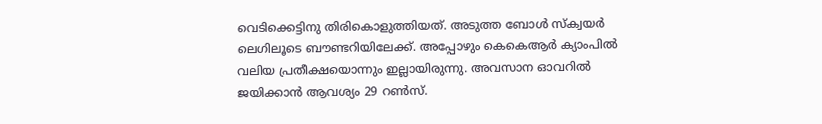വെടിക്കെട്ടിനു തിരികൊളുത്തിയത്. അടുത്ത ബോള്‍ സ്‌ക്വയര്‍ ലെഗിലൂടെ ബൗണ്ടറിയിലേക്ക്. അപ്പോഴും കെകെആര്‍ ക്യാംപില്‍ വലിയ പ്രതീക്ഷയൊന്നും ഇല്ലായിരുന്നു. അവസാന ഓവറില്‍ ജയിക്കാന്‍ ആവശ്യം 29 റണ്‍സ്.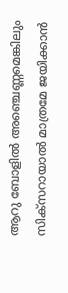ആറു ബോളില്‍ അഞ്ചെണ്ണമെങ്കിലും സിക്‌സറായാല്‍ മാത്രമേ ജയിക്കാന്‍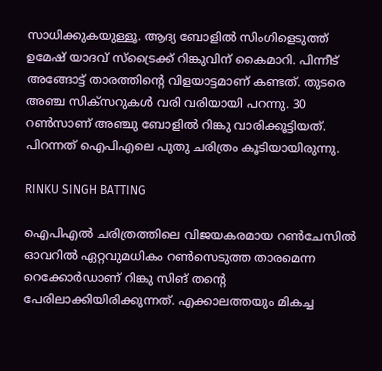സാധിക്കുകയുള്ളൂ. ആദ്യ ബോളില്‍ സിംഗിളെടുത്ത് ഉമേഷ് യാദവ് സ്‌ട്രൈക്ക് റിങ്കുവിന് കൈമാറി. പിന്നീട് അങ്ങോട്ട് താരത്തിന്റെ വിളയാട്ടമാണ് കണ്ടത്. തുടരെ അഞ്ച സിക്‌സറുകള്‍ വരി വരിയായി പറന്നു. 30 റണ്‍സാണ് അഞ്ചു ബോളില്‍ റിങ്കു വാരിക്കൂട്ടിയത്. പിറന്നത് ഐപിഎലെ പുതു ചരിത്രം കൂടിയായിരുന്നു.

RINKU SINGH BATTING

ഐപിഎല്‍ ചരിത്രത്തിലെ വിജയകരമായ റണ്‍ചേസില്‍ ഓവറില്‍ ഏറ്റവുമധികം റണ്‍സെടുത്ത താരമെന്ന റെക്കോര്‍ഡാണ് റിങ്കു സിങ് തന്റെ പേരിലാക്കിയിരിക്കുന്നത്. എക്കാലത്തയും മികച്ച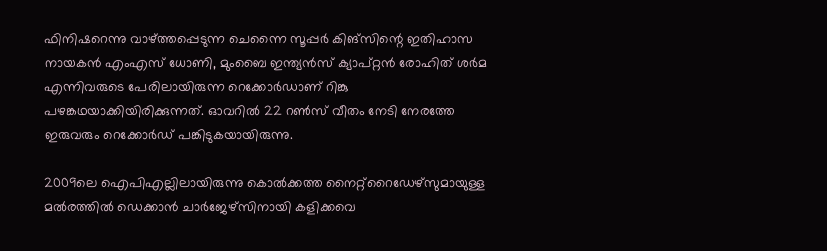ഫിനിഷറെന്നു വാഴ്ത്തപ്പെടുന്ന ചെന്നൈ സൂപ്പര്‍ കിങ്‌സിന്റെ ഇതിഹാസ നായകന്‍ എംഎസ് ധോണി, മുംബൈ ഇന്ത്യന്‍സ് ക്യാപ്റ്റന്‍ രോഹിത് ശര്‍മ എന്നിവരുടെ പേരിലായിരുന്ന റെക്കോര്‍ഡാണ് റിങ്കു പഴങ്കഥയാക്കിയിരിക്കുന്നത്. ഓവറില്‍ 22 റണ്‍സ് വീതം നേടി നേരത്തേ ഇരുവരും റെക്കോര്‍ഡ് പങ്കിടുകയായിരുന്നു.

2009ലെ ഐപിഎല്ലിലായിരുന്നു കൊല്‍ക്കത്ത നൈറ്റ്‌റൈഡേഴ്‌സുമായുള്ള മല്‍രത്തില്‍ ഡെക്കാന്‍ ചാര്‍ജേഴ്‌സിനായി കളിക്കവെ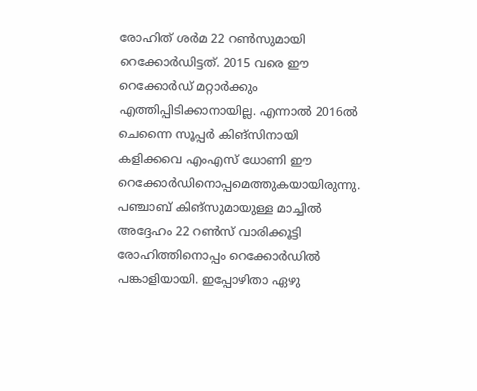രോഹിത് ശര്‍മ 22 റണ്‍സുമായി റെക്കോര്‍ഡിട്ടത്. 2015 വരെ ഈ റെക്കോര്‍ഡ് മറ്റാര്‍ക്കും എത്തിപ്പിടിക്കാനായില്ല. എന്നാല്‍ 2016ല്‍ ചെന്നൈ സൂപ്പര്‍ കിങ്‌സിനായി കളിക്കവെ എംഎസ് ധോണി ഈ റെക്കോര്‍ഡിനൊപ്പമെത്തുകയായിരുന്നു. പഞ്ചാബ് കിങ്‌സുമായുള്ള മാച്ചില്‍ അദ്ദേഹം 22 റണ്‍സ് വാരിക്കൂട്ടി രോഹിത്തിനൊപ്പം റെക്കോര്‍ഡില്‍ പങ്കാളിയായി. ഇപ്പോഴിതാ ഏഴു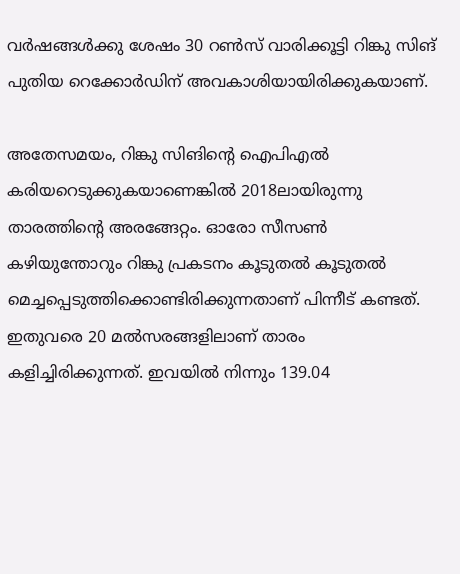വര്‍ഷങ്ങള്‍ക്കു ശേഷം 30 റണ്‍സ് വാരിക്കൂട്ടി റിങ്കു സിങ് പുതിയ റെക്കോര്‍ഡിന് അവകാശിയായിരിക്കുകയാണ്.

അതേസമയം, റിങ്കു സിങിന്റെ ഐപിഎല്‍ കരിയറെടുക്കുകയാണെങ്കില്‍ 2018ലായിരുന്നു താരത്തിന്റെ അരങ്ങേറ്റം. ഓരോ സീസണ്‍ കഴിയുന്തോറും റിങ്കു പ്രകടനം കൂടുതല്‍ കൂടുതല്‍ മെച്ചപ്പെടുത്തിക്കൊണ്ടിരിക്കുന്നതാണ് പിന്നീട് കണ്ടത്. ഇതുവരെ 20 മല്‍സരങ്ങളിലാണ് താരം കളിച്ചിരിക്കുന്നത്. ഇവയില്‍ നിന്നും 139.04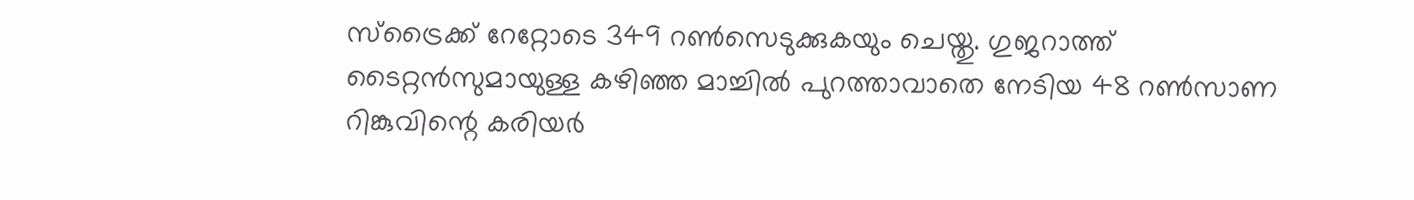സ്‌ട്രൈക്ക് റേറ്റോടെ 349 റണ്‍സെടുക്കുകയും ചെയ്തു. ഗുജറാത്ത് ടൈറ്റന്‍സുമായുള്ള കഴിഞ്ഞ മാച്ചില്‍ പുറത്താവാതെ നേടിയ 48 റണ്‍സാണ റിങ്കുവിന്റെ കരിയര്‍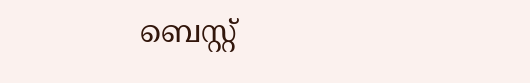ബെസ്റ്റ്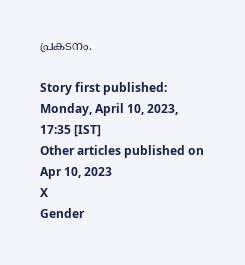പ്രകടനം.

Story first published: Monday, April 10, 2023, 17:35 [IST]
Other articles published on Apr 10, 2023
X
Gender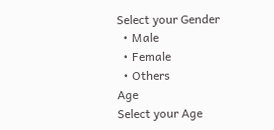Select your Gender
  • Male
  • Female
  • Others
Age
Select your Age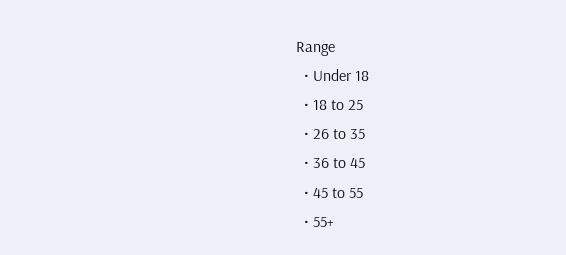Range
  • Under 18
  • 18 to 25
  • 26 to 35
  • 36 to 45
  • 45 to 55
  • 55+